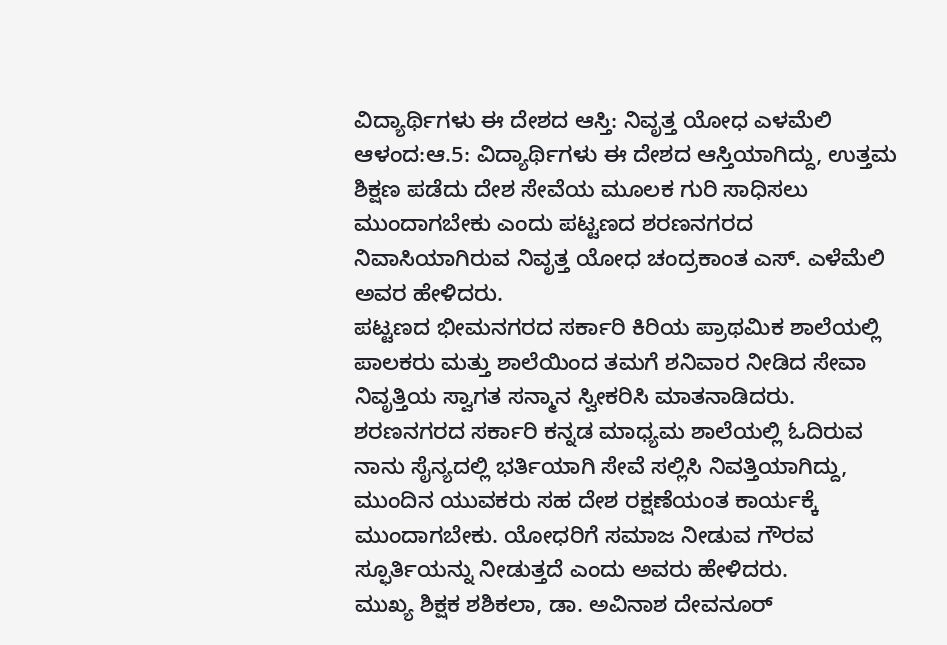ವಿದ್ಯಾರ್ಥಿಗಳು ಈ ದೇಶದ ಆಸ್ತಿ: ನಿವೃತ್ತ ಯೋಧ ಎಳಮೆಲಿ
ಆಳಂದ:ಆ.5: ವಿದ್ಯಾರ್ಥಿಗಳು ಈ ದೇಶದ ಆಸ್ತಿಯಾಗಿದ್ದು, ಉತ್ತಮ ಶಿಕ್ಷಣ ಪಡೆದು ದೇಶ ಸೇವೆಯ ಮೂಲಕ ಗುರಿ ಸಾಧಿಸಲು ಮುಂದಾಗಬೇಕು ಎಂದು ಪಟ್ಟಣದ ಶರಣನಗರದ ನಿವಾಸಿಯಾಗಿರುವ ನಿವೃತ್ತ ಯೋಧ ಚಂದ್ರಕಾಂತ ಎಸ್. ಎಳೆಮೆಲಿ ಅವರ ಹೇಳಿದರು.
ಪಟ್ಟಣದ ಭೀಮನಗರದ ಸರ್ಕಾರಿ ಕಿರಿಯ ಪ್ರಾಥಮಿಕ ಶಾಲೆಯಲ್ಲಿ ಪಾಲಕರು ಮತ್ತು ಶಾಲೆಯಿಂದ ತಮಗೆ ಶನಿವಾರ ನೀಡಿದ ಸೇವಾ ನಿವೃತ್ತಿಯ ಸ್ವಾಗತ ಸನ್ಮಾನ ಸ್ವೀಕರಿಸಿ ಮಾತನಾಡಿದರು.
ಶರಣನಗರದ ಸರ್ಕಾರಿ ಕನ್ನಡ ಮಾಧ್ಯಮ ಶಾಲೆಯಲ್ಲಿ ಓದಿರುವ ನಾನು ಸೈನ್ಯದಲ್ಲಿ ಭರ್ತಿಯಾಗಿ ಸೇವೆ ಸಲ್ಲಿಸಿ ನಿವತ್ತಿಯಾಗಿದ್ದು, ಮುಂದಿನ ಯುವಕರು ಸಹ ದೇಶ ರಕ್ಷಣೆಯಂತ ಕಾರ್ಯಕ್ಕೆ ಮುಂದಾಗಬೇಕು. ಯೋಧರಿಗೆ ಸಮಾಜ ನೀಡುವ ಗೌರವ ಸ್ಫೂರ್ತಿಯನ್ನು ನೀಡುತ್ತದೆ ಎಂದು ಅವರು ಹೇಳಿದರು.
ಮುಖ್ಯ ಶಿಕ್ಷಕ ಶಶಿಕಲಾ, ಡಾ. ಅವಿನಾಶ ದೇವನೂರ್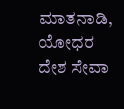ಮಾತನಾಡಿ, ಯೋಧರ ದೇಶ ಸೇವಾ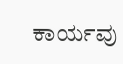ಕಾರ್ಯವು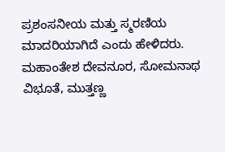ಪ್ರಶಂಸನೀಯ ಮತ್ತು ಸ್ಮರಣಿಯ ಮಾದರಿಯಾಗಿದೆ ಎಂದು ಹೇಳಿದರು.
ಮಹಾಂತೇಶ ದೇವನೂರ, ಸೋಮನಾಥ ವಿಭೂತೆ, ಮುತ್ತಣ್ಣ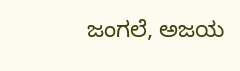ಜಂಗಲೆ, ಅಜಯ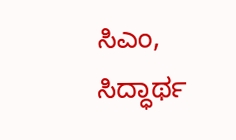ಸಿಎಂ, ಸಿದ್ಧಾರ್ಥ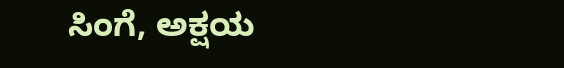ಸಿಂಗೆ, ಅಕ್ಷಯ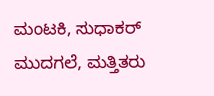ಮಂಟಕಿ, ಸುಧಾಕರ್ ಮುದಗಲೆ, ಮತ್ತಿತರು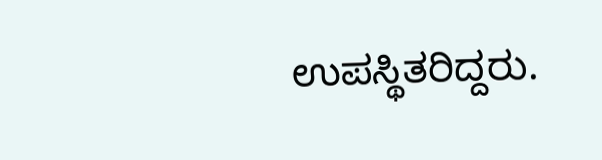ಉಪಸ್ಥಿತರಿದ್ದರು.